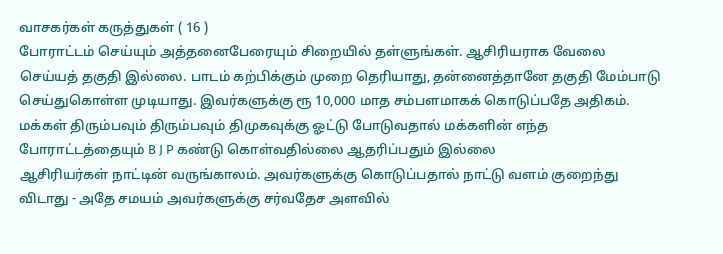வாசகர்கள் கருத்துகள் ( 16 )
போராட்டம் செய்யும் அத்தனைபேரையும் சிறையில் தள்ளுங்கள். ஆசிரியராக வேலை செய்யத் தகுதி இல்லை. பாடம் கற்பிக்கும் முறை தெரியாது, தன்னைத்தானே தகுதி மேம்பாடு செய்துகொள்ள முடியாது. இவர்களுக்கு ரூ 10,000 மாத சம்பளமாகக் கொடுப்பதே அதிகம்.
மக்கள் திரும்பவும் திரும்பவும் திமுகவுக்கு ஓட்டு போடுவதால் மக்களின் எந்த போராட்டத்தையும் B J P கண்டு கொள்வதில்லை ஆதரிப்பதும் இல்லை
ஆசிரியர்கள் நாட்டின் வருங்காலம். அவர்களுக்கு கொடுப்பதால் நாட்டு வளம் குறைந்து விடாது - அதே சமயம் அவர்களுக்கு சர்வதேச அளவில்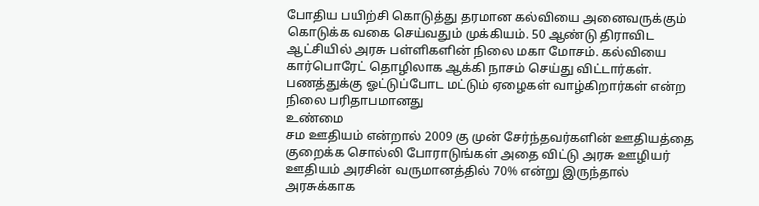போதிய பயிற்சி கொடுத்து தரமான கல்வியை அனைவருக்கும் கொடுக்க வகை செய்வதும் முக்கியம். 50 ஆண்டு திராவிட ஆட்சியில் அரசு பள்ளிகளின் நிலை மகா மோசம். கல்வியை கார்பொரேட் தொழிலாக ஆக்கி நாசம் செய்து விட்டார்கள். பணத்துக்கு ஓட்டுப்போட மட்டும் ஏழைகள் வாழ்கிறார்கள் என்ற நிலை பரிதாபமானது
உண்மை
சம ஊதியம் என்றால் 2009 கு முன் சேர்ந்தவர்களின் ஊதியத்தை குறைக்க சொல்லி போராடுங்கள் அதை விட்டு அரசு ஊழியர் ஊதியம் அரசின் வருமானத்தில் 70% என்று இருந்தால் அரசுக்காக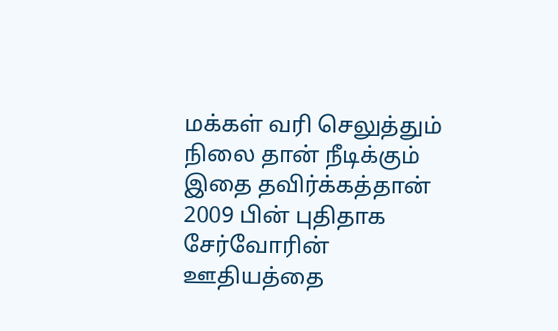மக்கள் வரி செலுத்தும் நிலை தான் நீடிக்கும் இதை தவிர்க்கத்தான் 2009 பின் புதிதாக சேர்வோரின் ஊதியத்தை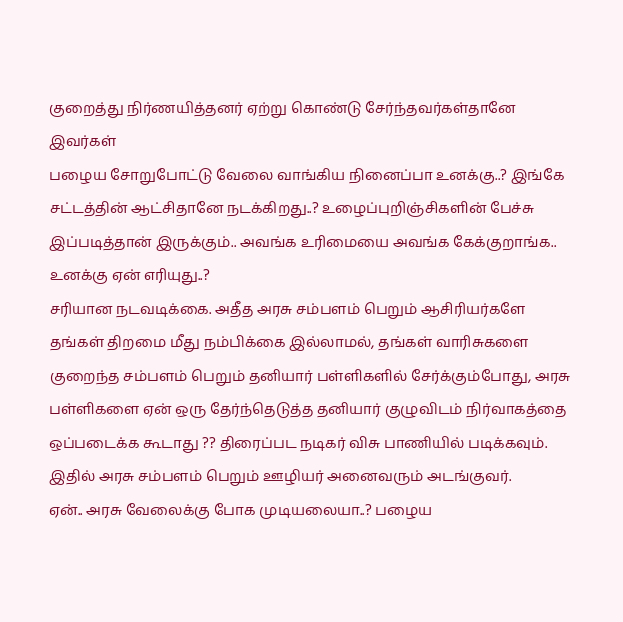குறைத்து நிர்ணயித்தனர் ஏற்று கொண்டு சேர்ந்தவர்கள்தானே இவர்கள்
பழைய சோறுபோட்டு வேலை வாங்கிய நினைப்பா உனக்கு..? இங்கே சட்டத்தின் ஆட்சிதானே நடக்கிறது..? உழைப்புறிஞ்சிகளின் பேச்சு இப்படித்தான் இருக்கும்.. அவங்க உரிமையை அவங்க கேக்குறாங்க.. உனக்கு ஏன் எரியுது..?
சரியான நடவடிக்கை. அதீத அரசு சம்பளம் பெறும் ஆசிரியர்களே தங்கள் திறமை மீது நம்பிக்கை இல்லாமல், தங்கள் வாரிசுகளை குறைந்த சம்பளம் பெறும் தனியார் பள்ளிகளில் சேர்க்கும்போது, அரசு பள்ளிகளை ஏன் ஒரு தேர்ந்தெடுத்த தனியார் குழுவிடம் நிர்வாகத்தை ஒப்படைக்க கூடாது ?? திரைப்பட நடிகர் விசு பாணியில் படிக்கவும். இதில் அரசு சம்பளம் பெறும் ஊழியர் அனைவரும் அடங்குவர்.
ஏன்.. அரசு வேலைக்கு போக முடியலையா..? பழைய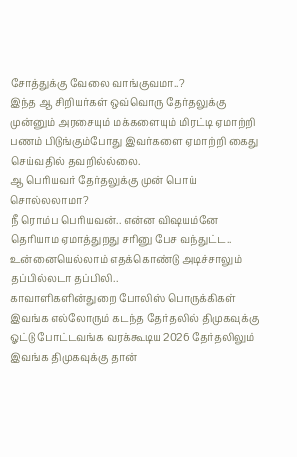சோத்துக்கு வேலை வாங்குவமா..?
இந்த ஆ சிறியர்கள் ஒவ்வொரு தேர்தலுக்கு முன்னும் அரசையும் மக்களையும் மிரட்டி ஏமாற்றி பணம் பிடுங்கும்போது இவர்களை ஏமாற்றி கைது செய்வதில் தவறில்ல்லை.
ஆ பெரியவர் தேர்தலுக்கு முன் பொய் சொல்லலாமா?
நீ ரொம்ப பெரியவன்.. என்ன விஷயம்னே தெரியாம ஏமாத்துறது சரினு பேச வந்துட்ட.. உன்னையெல்லாம் எதக்கொண்டு அடிச்சாலும் தப்பில்லடா தப்பிலி..
காவாளிகளின்துறை போலிஸ் பொருக்கிகள்
இவங்க எல்லோரும் கடந்த தேர்தலில் திமுகவுக்கு ஓட்டு போட்டவங்க வரக்கூடிய 2026 தேர்தலிலும் இவங்க திமுகவுக்கு தான்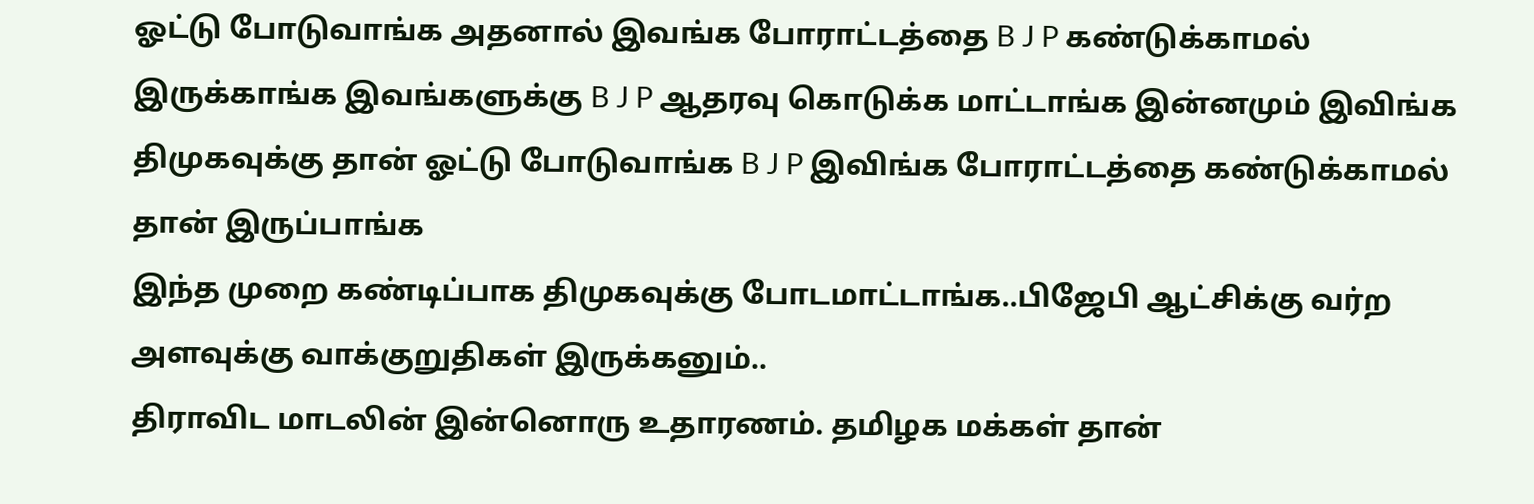ஓட்டு போடுவாங்க அதனால் இவங்க போராட்டத்தை B J P கண்டுக்காமல் இருக்காங்க இவங்களுக்கு B J P ஆதரவு கொடுக்க மாட்டாங்க இன்னமும் இவிங்க திமுகவுக்கு தான் ஓட்டு போடுவாங்க B J P இவிங்க போராட்டத்தை கண்டுக்காமல் தான் இருப்பாங்க
இந்த முறை கண்டிப்பாக திமுகவுக்கு போடமாட்டாங்க..பிஜேபி ஆட்சிக்கு வர்ற அளவுக்கு வாக்குறுதிகள் இருக்கனும்..
திராவிட மாடலின் இன்னொரு உதாரணம். தமிழக மக்கள் தான்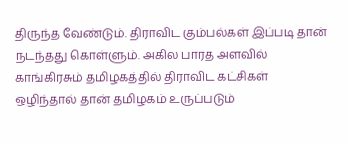திருந்த வேண்டும். திராவிட கும்பல்கள் இப்படி தான் நடந்தது கொள்ளும். அகில பாரத அளவில் காங்கிரசும் தமிழகத்தில் திராவிட கட்சிகள் ஒழிந்தால் தான் தமிழகம் உருப்படும்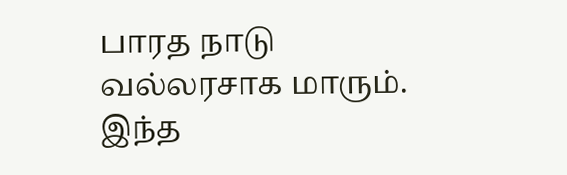பாரத நாடு வல்லரசாக மாரும்.
இந்த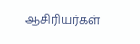ஆசிரியர்கள்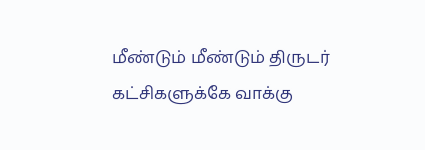மீண்டும் மீண்டும் திருடர் கட்சிகளுக்கே வாக்கு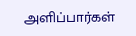அளிப்பார்கள்